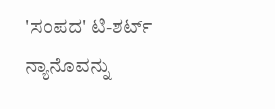'ಸಂಪದ' ಟಿ-ಶರ್ಟ್
ನ್ಯಾನೊವನ್ನು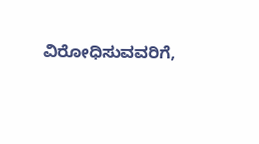ವಿರೋಧಿಸುವವರಿಗೆ,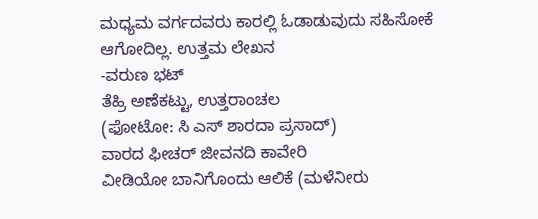ಮಧ್ಯಮ ವರ್ಗದವರು ಕಾರಲ್ಲಿ ಓಡಾಡುವುದು ಸಹಿಸೋಕೆ ಆಗೋದಿಲ್ಲ. ಉತ್ತಮ ಲೇಖನ
-ವರುಣ ಭಟ್
ತೆಹ್ರಿ ಅಣೆಕಟ್ಟು, ಉತ್ತರಾಂಚಲ
(ಫೋಟೋ: ಸಿ ಎಸ್ ಶಾರದಾ ಪ್ರಸಾದ್)
ವಾರದ ಫೀಚರ್ ಜೀವನದಿ ಕಾವೇರಿ
ವೀಡಿಯೋ ಬಾನಿಗೊಂದು ಆಲಿಕೆ (ಮಳೆನೀರು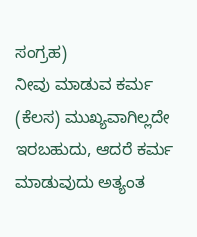ಸಂಗ್ರಹ)
ನೀವು ಮಾಡುವ ಕರ್ಮ (ಕೆಲಸ) ಮುಖ್ಯವಾಗಿಲ್ಲದೇ ಇರಬಹುದು, ಆದರೆ ಕರ್ಮ ಮಾಡುವುದು ಅತ್ಯಂತ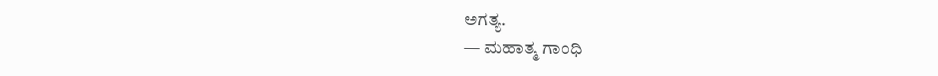ಅಗತ್ಯ.
— ಮಹಾತ್ಮ ಗಾಂಧಿ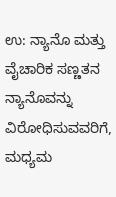ಉ: ನ್ಯಾನೊ ಮತ್ತು ವೈಚಾರಿಕ ಸಣ್ಣತನ
ನ್ಯಾನೊವನ್ನು ವಿರೋಧಿಸುವವರಿಗೆ, ಮಧ್ಯಮ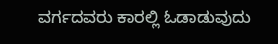ವರ್ಗದವರು ಕಾರಲ್ಲಿ ಓಡಾಡುವುದು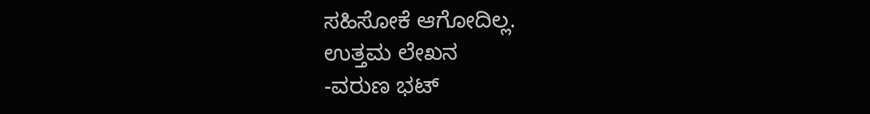ಸಹಿಸೋಕೆ ಆಗೋದಿಲ್ಲ.
ಉತ್ತಮ ಲೇಖನ
-ವರುಣ ಭಟ್